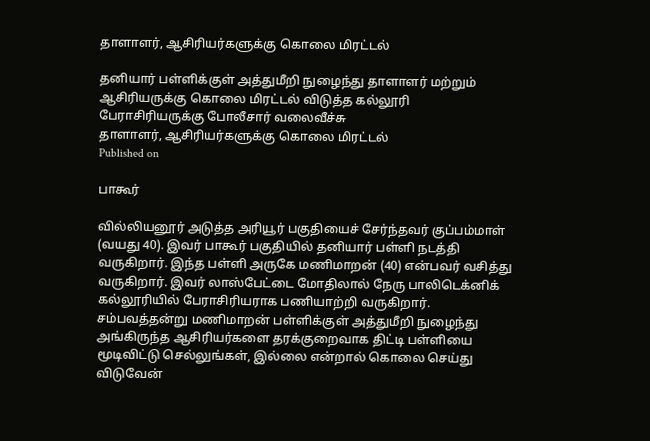தாளாளர், ஆசிரியர்களுக்கு கொலை மிரட்டல்

தனியார் பள்ளிக்குள் அத்துமீறி நுழைந்து தாளாளர் மற்றும் ஆசிரியருக்கு கொலை மிரட்டல் விடுத்த கல்லூரி பேராசிரியருக்கு போலீசார் வலைவீச்சு
தாளாளர், ஆசிரியர்களுக்கு கொலை மிரட்டல்
Published on

பாகூர்

வில்லியனூர் அடுத்த அரியூர் பகுதியைச் சேர்ந்தவர் குப்பம்மாள் (வயது 40). இவர் பாகூர் பகுதியில் தனியார் பள்ளி நடத்தி வருகிறார். இந்த பள்ளி அருகே மணிமாறன் (40) என்பவர் வசித்து வருகிறார். இவர் லாஸ்பேட்டை மோதிலால் நேரு பாலிடெக்னிக் கல்லூரியில் பேராசிரியராக பணியாற்றி வருகிறார். சம்பவத்தன்று மணிமாறன் பள்ளிக்குள் அத்துமீறி நுழைந்து அங்கிருந்த ஆசிரியர்களை தரக்குறைவாக திட்டி பள்ளியை மூடிவிட்டு செல்லுங்கள், இல்லை என்றால் கொலை செய்து விடுவேன்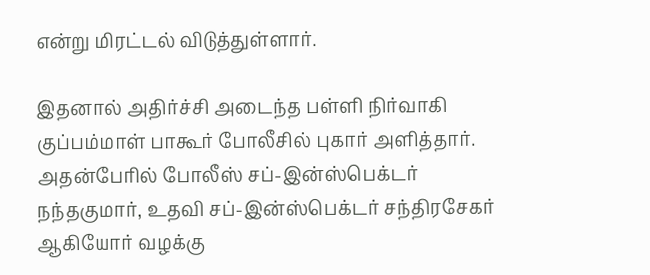என்று மிரட்டல் விடுத்துள்ளார்.

இதனால் அதிர்ச்சி அடைந்த பள்ளி நிர்வாகி குப்பம்மாள் பாகூர் போலீசில் புகார் அளித்தார். அதன்பேரில் போலீஸ் சப்-இன்ஸ்பெக்டர் நந்தகுமார், உதவி சப்-இன்ஸ்பெக்டர் சந்திரசேகர் ஆகியோர் வழக்கு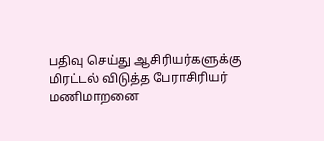பதிவு செய்து ஆசிரியர்களுக்கு மிரட்டல் விடுத்த பேராசிரியர் மணிமாறனை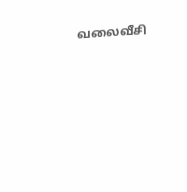வலைவீசி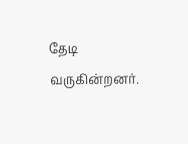தேடி வருகின்றனர்.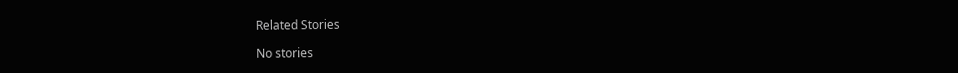Related Stories

No stories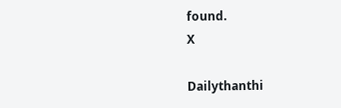found.
X

Dailythanthi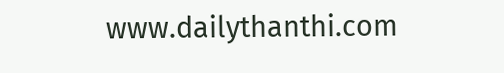www.dailythanthi.com